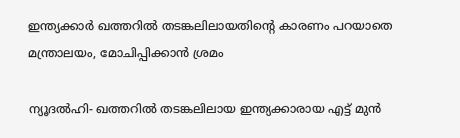ഇന്ത്യക്കാര്‍ ഖത്തറില്‍ തടങ്കലിലായതിന്റെ കാരണം പറയാതെ മന്ത്രാലയം, മോചിപ്പിക്കാന്‍ ശ്രമം

ന്യൂദല്‍ഹി- ഖത്തറില്‍ തടങ്കലിലായ ഇന്ത്യക്കാരായ എട്ട് മുന്‍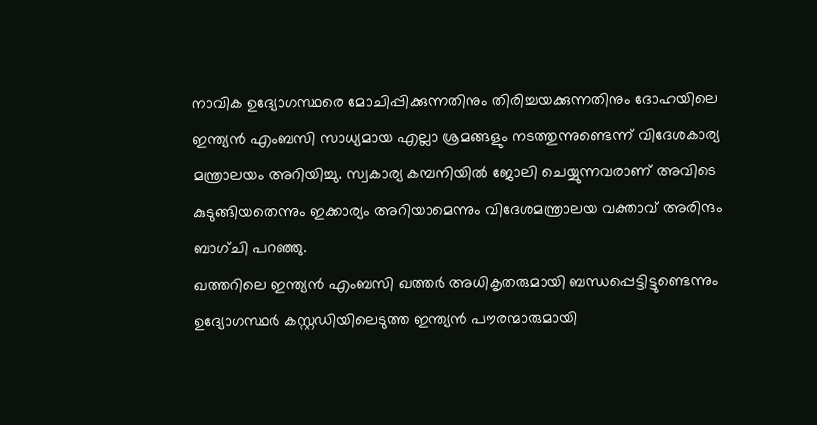നാവിക ഉദ്യോഗസ്ഥരെ മോചിപ്പിക്കുന്നതിനും തിരിച്ചയക്കുന്നതിനും ദോഹയിലെ ഇന്ത്യന്‍ എംബസി സാധ്യമായ എല്ലാ ശ്രമങ്ങളും നടത്തുന്നുണ്ടെന്ന് വിദേശകാര്യ മന്ത്രാലയം അറിയിച്ചു. സ്വകാര്യ കമ്പനിയില്‍ ജോലി ചെയ്യുന്നവരാണ് അവിടെ കുടുങ്ങിയതെന്നും ഇക്കാര്യം അറിയാമെന്നും വിദേശമന്ത്രാലയ വക്താവ് അരിന്ദം ബാഗ്ചി പറഞ്ഞു.
ഖത്തറിലെ ഇന്ത്യന്‍ എംബസി ഖത്തര്‍ അധികൃതരുമായി ബന്ധപ്പെട്ടിട്ടുണ്ടെന്നും  ഉദ്യോഗസ്ഥര്‍ കസ്റ്റഡിയിലെടുത്ത ഇന്ത്യന്‍ പൗരന്മാരുമായി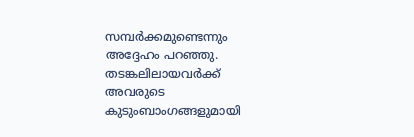സമ്പര്‍ക്കമുണ്ടെന്നും അദ്ദേഹം പറഞ്ഞു.
തടങ്കലിലായവര്‍ക്ക് അവരുടെ കുടുംബാംഗങ്ങളുമായി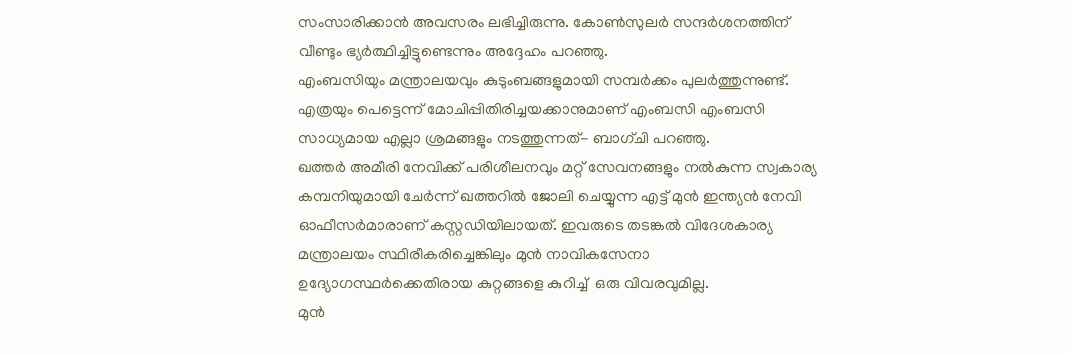സംസാരിക്കാന്‍ അവസരം ലഭിച്ചിരുന്നു. കോണ്‍സുലര്‍ സന്ദര്‍ശനത്തിന് വീണ്ടും ഭ്യര്‍ത്ഥിച്ചിട്ടുണ്ടെന്നും അദ്ദേഹം പറഞ്ഞു.
എംബസിയും മന്ത്രാലയവും കുടുംബങ്ങളുമായി സമ്പര്‍ക്കം പുലര്‍ത്തുന്നുണ്ട്.  എത്രയും പെട്ടെന്ന് മോചിപ്പിതിരിച്ചയക്കാനുമാണ് എംബസി എംബസി സാധ്യമായ എല്ലാ ശ്രമങ്ങളും നടത്തുന്നത്- ബാഗ്ചി പറഞ്ഞു.
ഖത്തര്‍ അമീരി നേവിക്ക് പരിശീലനവും മറ്റ് സേവനങ്ങളും നല്‍കുന്ന സ്വകാര്യ കമ്പനിയുമായി ചേര്‍ന്ന് ഖത്തറില്‍ ജോലി ചെയ്യുന്ന എട്ട് മുന്‍ ഇന്ത്യന്‍ നേവി ഓഫീസര്‍മാരാണ് കസ്റ്റഡിയിലായത്. ഇവരുടെ തടങ്കല്‍ വിദേശകാര്യ മന്ത്രാലയം സ്ഥിരീകരിച്ചെങ്കിലും മുന്‍ നാവികസേനാ ഉദ്യോഗസ്ഥര്‍ക്കെതിരായ കുറ്റങ്ങളെ കുറിച്ച്  ഒരു വിവരവുമില്ല.
മുന്‍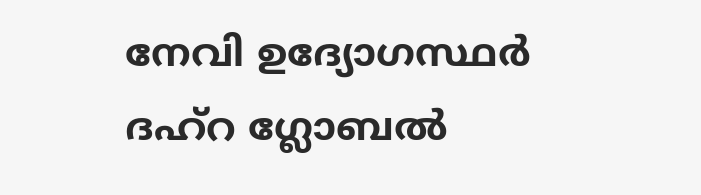നേവി ഉദ്യോഗസ്ഥര്‍ ദഹ്‌റ ഗ്ലോബല്‍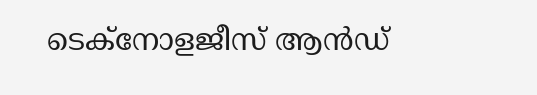ടെക്‌നോളജീസ് ആന്‍ഡ്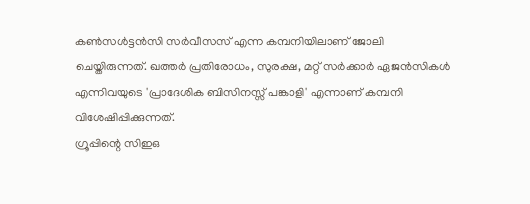കണ്‍സള്‍ട്ടന്‍സി സര്‍വീസസ് എന്ന കമ്പനിയിലാണ് ജോലി ചെയ്തിരുന്നത്. ഖത്തര്‍ പ്രതിരോധം, സുരക്ഷ, മറ്റ് സര്‍ക്കാര്‍ ഏജന്‍സികള്‍ എന്നിവയുടെ 'പ്രാദേശിക ബിസിനസ്സ് പങ്കാളി' എന്നാണ് കമ്പനി വിശേഷിപ്പിക്കുന്നത്.
ഗ്രൂപ്പിന്റെ സിഇഒ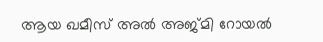ആയ ഖമീസ് അല്‍ അജ്മി റോയല്‍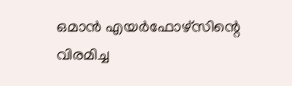ഒമാന്‍ എയര്‍ഫോഴ്‌സിന്റെ വിരമിച്ച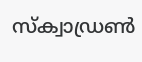സ്‌ക്വാഡ്രണ്‍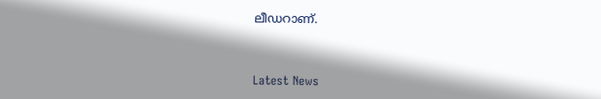ലീഡറാണ്.



Latest News